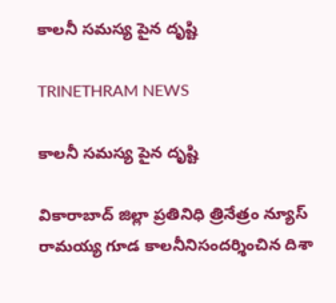కాలనీ సమస్య పైన దృష్టి

TRINETHRAM NEWS

కాలనీ సమస్య పైన దృష్టి

వికారాబాద్ జిల్లా ప్రతినిధి త్రినేత్రం న్యూస్ రామయ్య గూడ కాలనీనిసందర్శించిన దిశా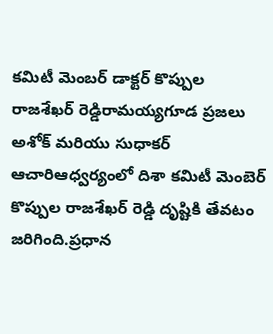కమిటీ మెంబర్ డాక్టర్ కొప్పుల రాజశేఖర్ రెడ్డిరామయ్యగూడ ప్రజలు అశోక్ మరియు సుధాకర్ ఆచారిఆధ్వర్యంలో దిశా కమిటీ మెంబెర్ కొప్పుల రాజశేఖర్ రెడ్డి దృష్టికి తేవటం జరిగింది.ప్రధాన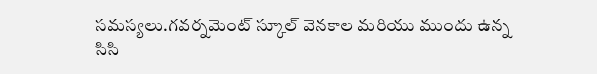సమస్యలు.గవర్నమెంట్ స్కూల్ వెనకాల మరియు ముందు ఉన్న సిసి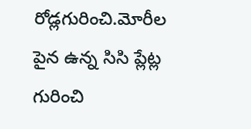రోడ్లగురించి.మోరీల పైన ఉన్న సిసి ప్లేట్ల గురించి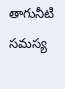తాగునీటి సమస్య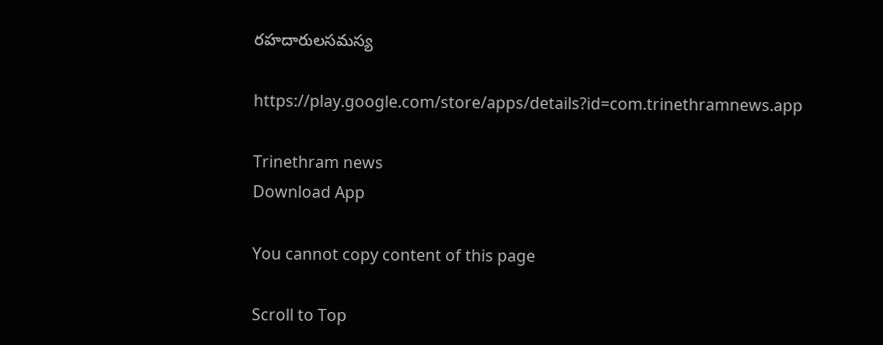రహదారులసమస్య

https://play.google.com/store/apps/details?id=com.trinethramnews.app

Trinethram news
Download App

You cannot copy content of this page

Scroll to Top